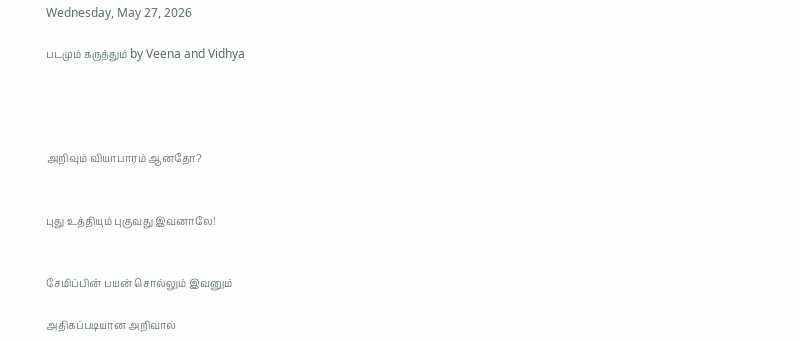Wednesday, May 27, 2026

படமும் கருத்தும் by Veena and Vidhya




அறிவும் வியாபாரம் ஆனதோ?


புது உத்தியும் புகுவது இவனாலே!


சேமிப்பின் பயன் சொல்லும் இவனும்

அதிகப்படியான அறிவால்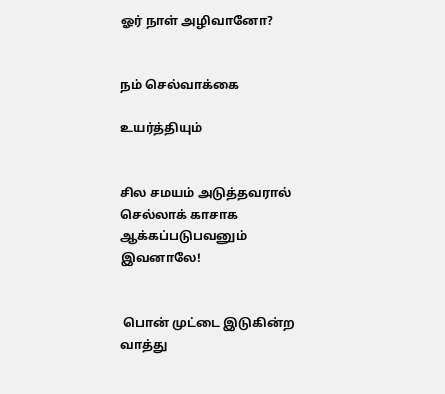ஓர் நாள் அழிவானோ?


நம் செல்வாக்கை

உயர்த்தியும்


சில சமயம் அடுத்தவரால் செல்லாக் காசாக ஆக்கப்படுபவனும் இவனாலே!


 பொன் முட்டை இடுகின்ற வாத்து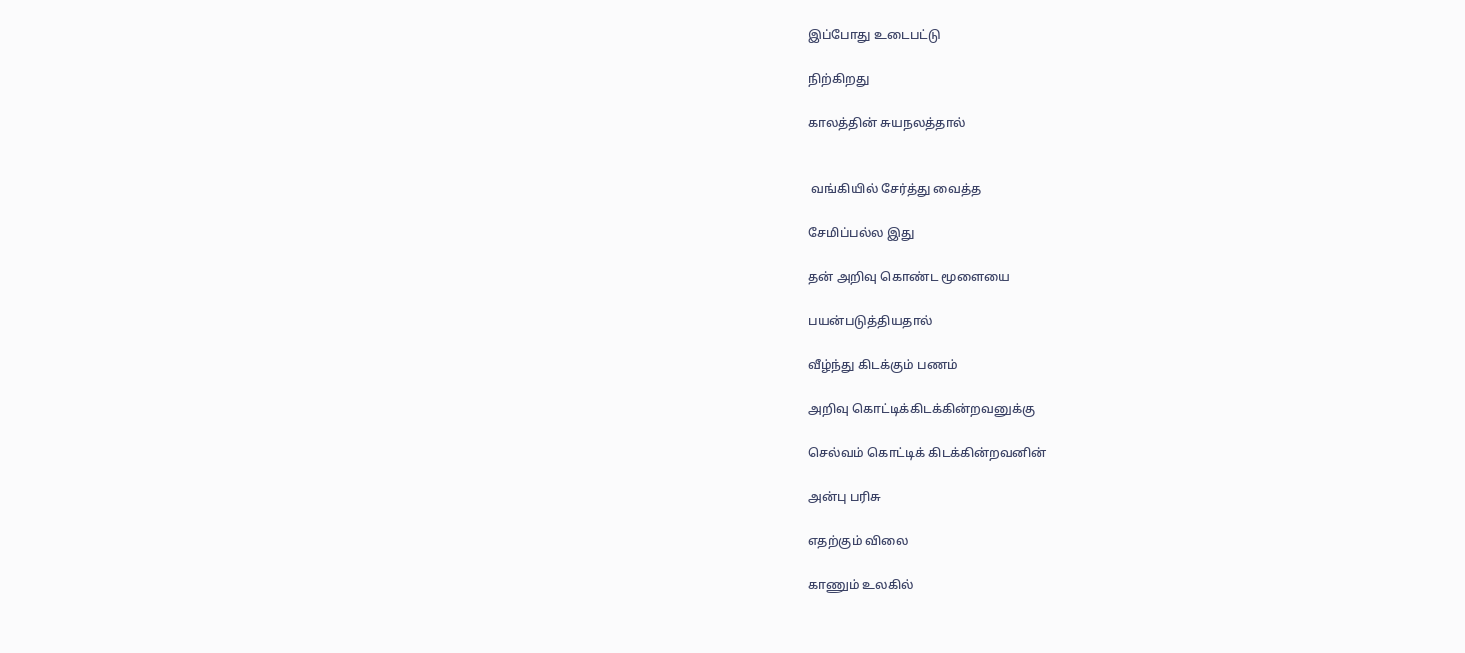இப்போது உடைபட்டு

நிற்கிறது

காலத்தின் சுயநலத்தால்


 வங்கியில் சேர்த்து வைத்த

சேமிப்பல்ல இது

தன் அறிவு கொண்ட மூளையை

பயன்படுத்தியதால்

வீழ்ந்து கிடக்கும் பணம்

அறிவு கொட்டிக்கிடக்கின்றவனுக்கு

செல்வம் கொட்டிக் கிடக்கின்றவனின்

அன்பு பரிசு

எதற்கும் விலை

காணும் உலகில்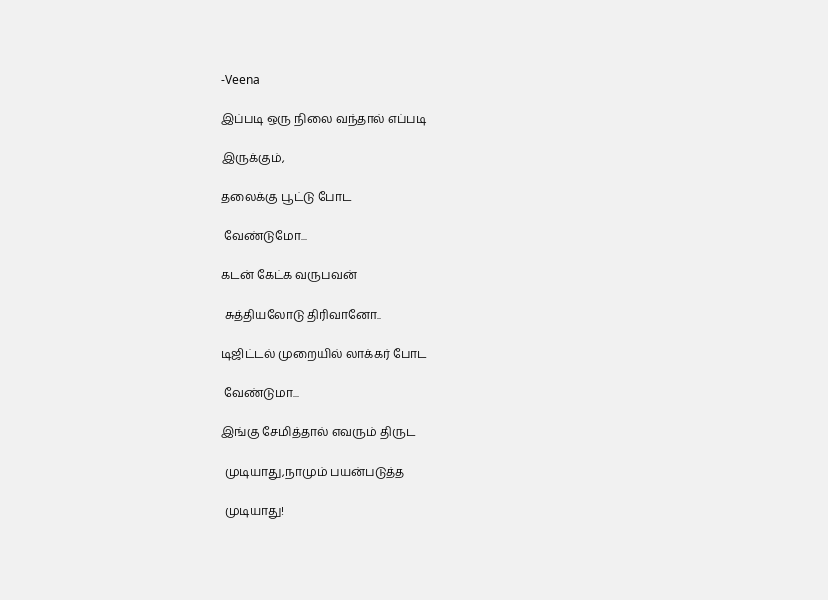-Veena

இப்படி ஒரு நிலை வந்தால் எப்படி

இருக்கும்,

தலைக்கு பூட்டு போட

 வேண்டுமோ...

கடன் கேட்க வருபவன்

 சுத்தியலோடு திரிவானோ..

டிஜிட்டல் முறையில் லாக்கர் போட

 வேண்டுமா...

இங்கு சேமித்தால் எவரும் திருட

 முடியாது,நாமும் பயன்படுத்த

 முடியாது!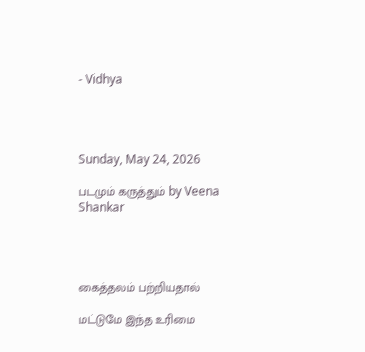- Vidhya




Sunday, May 24, 2026

படமும் கருத்தும் by Veena Shankar




கைத்தலம் பற்றியதால்

மட்டுமே இந்த உரிமை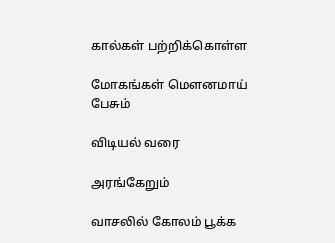கால்கள் பற்றிக்கொள்ள

மோகங்கள் மௌனமாய் பேசும்

விடியல் வரை

அரங்கேறும்

வாசலில் கோலம் பூக்க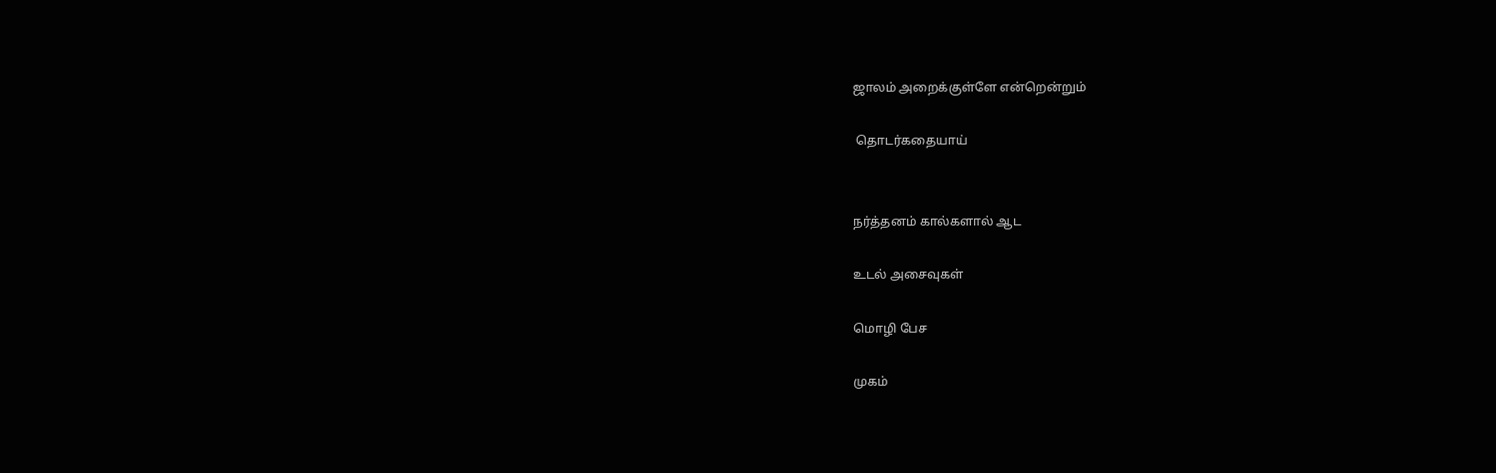ஜாலம் அறைக்குள்ளே என்றென்றும்

 தொடர்கதையாய்


நர்த்தனம் கால்களால் ஆட

உடல் அசைவுகள்

மொழி பேச

முகம்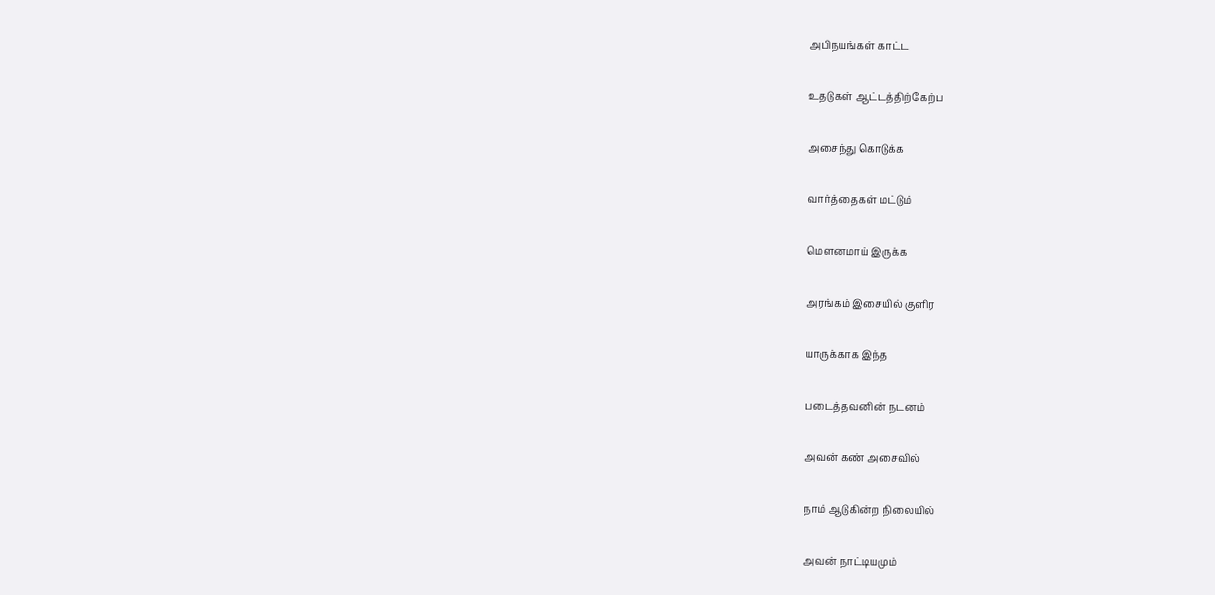அபிநயங்கள் காட்ட

உதடுகள் ஆட்டத்திற்கேற்ப

அசைந்து கொடுக்க

வார்த்தைகள் மட்டும்

மௌனமாய் இருக்க

அரங்கம் இசையில் குளிர

யாருக்காக இந்த

படைத்தவனின் நடனம்

அவன் கண் அசைவில்

நாம் ஆடுகின்ற நிலையில்

அவன் நாட்டியமும்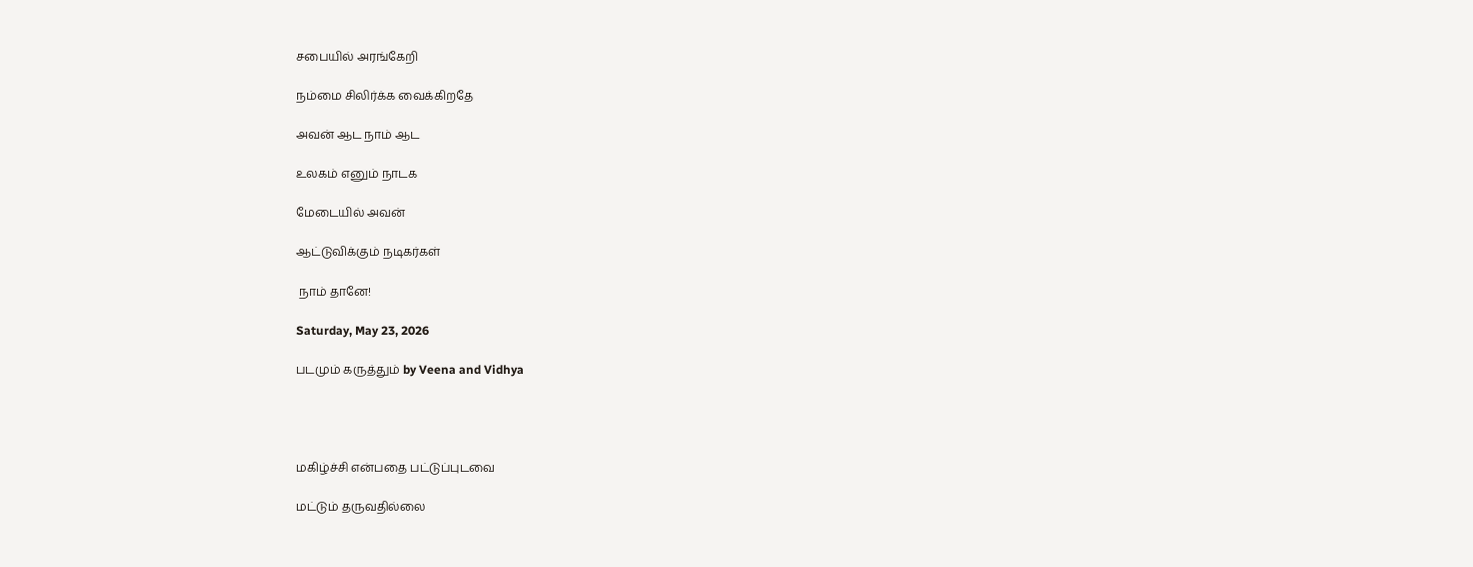சபையில் அரங்கேறி

நம்மை சிலிர்க்க வைக்கிறதே

அவன் ஆட நாம் ஆட

உலகம் எனும் நாடக

மேடையில் அவன்

ஆட்டுவிக்கும் நடிகர்கள்

 நாம் தானே!

Saturday, May 23, 2026

படமும் கருத்தும் by Veena and Vidhya




மகிழ்ச்சி என்பதை பட்டுப்புடவை

மட்டும் தருவதில்லை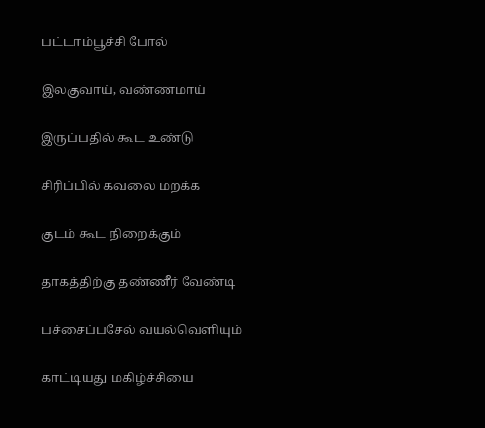பட்டாம்பூச்சி போல்

இலகுவாய், வண்ணமாய்

இருப்பதில் கூட உண்டு

சிரிப்பில் கவலை மறக்க

குடம் கூட நிறைக்கும்

தாகத்திற்கு தண்ணீர் வேண்டி

பச்சைப்பசேல் வயல்வெளியும்

காட்டியது மகிழ்ச்சியை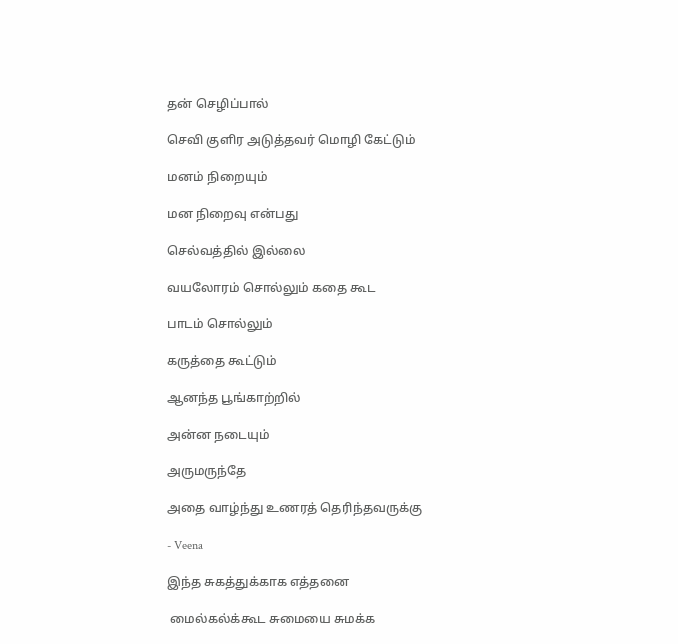தன் செழிப்பால்

செவி குளிர அடுத்தவர் மொழி கேட்டும்

மனம் நிறையும்

மன நிறைவு என்பது

செல்வத்தில் இல்லை

வயலோரம் சொல்லும் கதை கூட

பாடம் சொல்லும்

கருத்தை கூட்டும்

ஆனந்த பூங்காற்றில்

அன்ன நடையும்

அருமருந்தே

அதை வாழ்ந்து உணரத் தெரிந்தவருக்கு

- Veena

இந்த சுகத்துக்காக எத்தனை

 மைல்கல்க்கூட சுமையை சுமக்க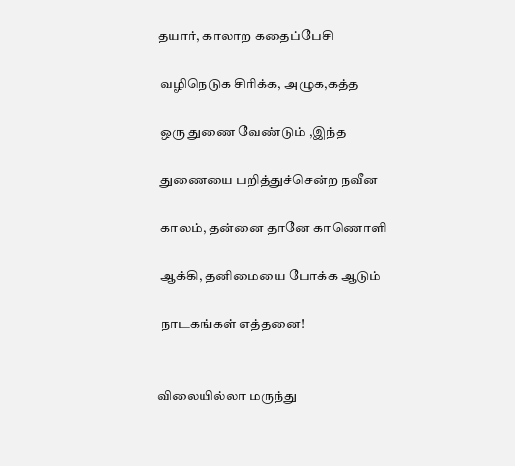தயார், காலாற கதைப்பேசி

 வழிநெடுக சிரிக்க, அழுக,கத்த

 ஒரு துணை வேண்டும் ,இந்த

 துணையை பறித்துச்சென்ற நவீன

 காலம், தன்னை தானே காணொளி

 ஆக்கி, தனிமையை போக்க ஆடும்

 நாடகங்கள் எத்தனை!


விலையில்லா மருந்து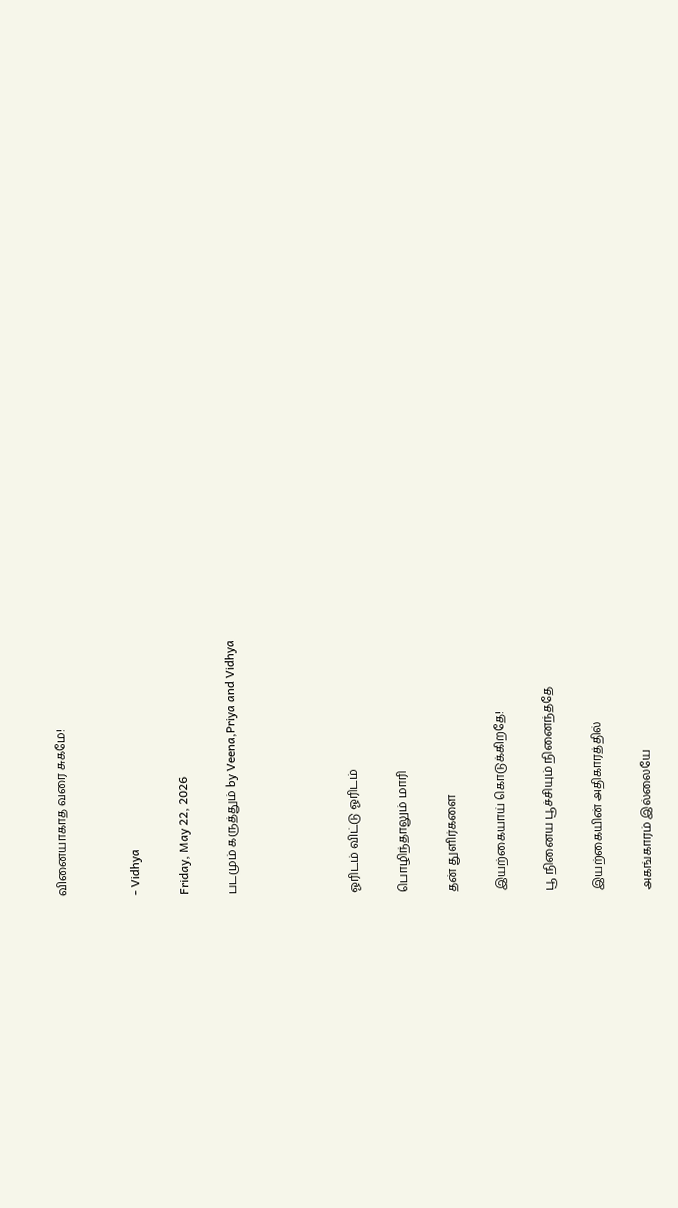வினையாகாத வரை சுகமே!


- Vidhya

Friday, May 22, 2026

படமும் கருத்தும் by Veena,Priya and Vidhya




ஓரிடம் விட்டு ஓரிடம்

பொழிந்தாலும் மாரி

தன் துளிர்களை

இயற்கையாய் கொடுக்கிறதே!

பூ நினைய பூச்சியும் நினைந்ததே

இயற்கையின் அதிகாரத்தில்

அகங்காரம் இல்லையே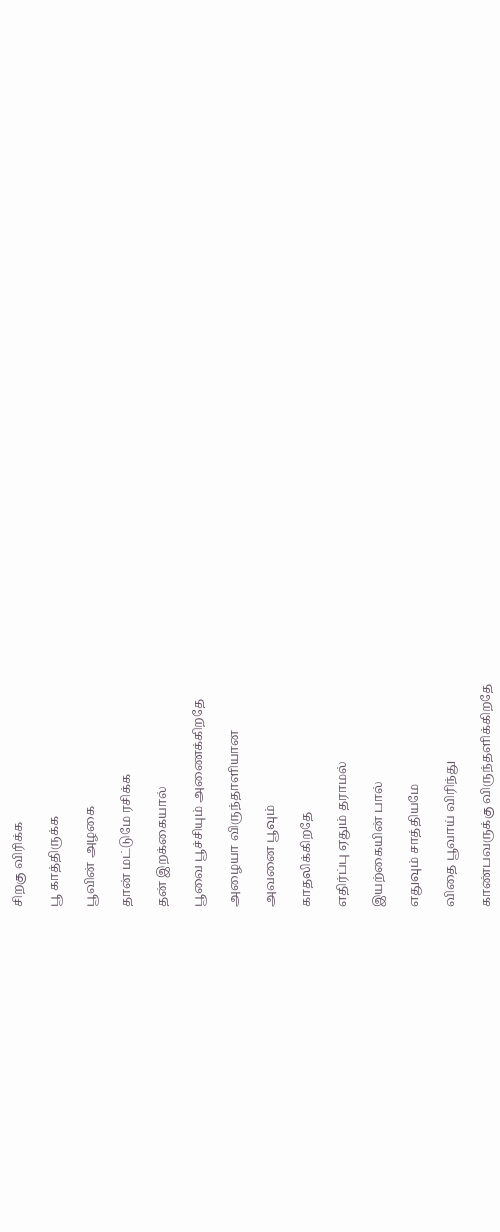சிறகு விரிக்க

பூ காத்திருக்க

பூவின் அழகை

தான் மட்டுமே ரசிக்க

தன் இறக்கையால்

பூவை பூச்சியும் அணைக்கிறதே

அழையா விருந்தாளியான

அவனை பூவும்

காதலிக்கிறதே

எதிர்ப்பு ஏதும் தராமல்

இயற்கையின் பால்

எதுவும் சாத்தியமே

விதை பூவாய் விரிந்து

காண்பவருக்கு விருந்தளிக்கிறதே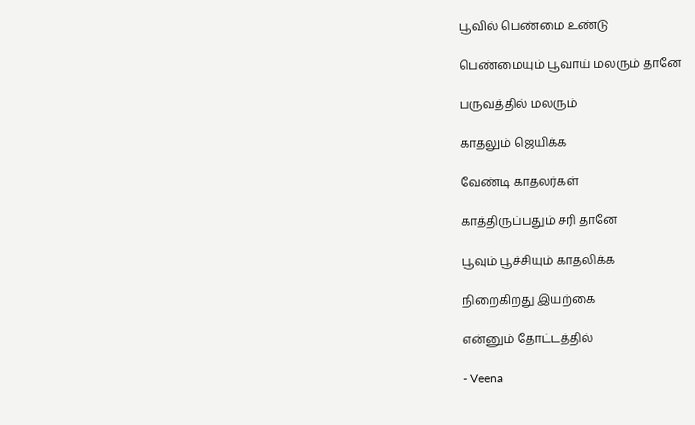பூவில் பெண்மை உண்டு

பெண்மையும் பூவாய் மலரும் தானே

பருவத்தில் மலரும்

காதலும் ஜெயிக்க

வேண்டி காதலர்கள்

காத்திருப்பதும் சரி தானே

பூவும் பூச்சியும் காதலிக்க

நிறைகிறது இயற்கை

என்னும் தோட்டத்தில்

- Veena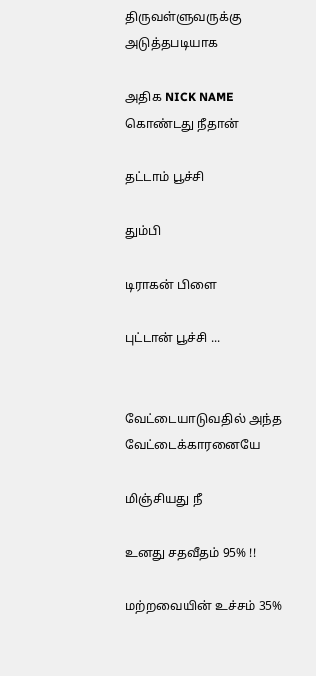திருவள்ளுவருக்கு அடுத்தபடியாக

அதிக NICK NAME கொண்டது நீதான்

தட்டாம் பூச்சி

தும்பி

டிராகன் பிளை

புட்டான் பூச்சி ...


வேட்டையாடுவதில் அந்த வேட்டைக்காரனையே

மிஞ்சியது நீ

உனது சதவீதம் 95% !!

மற்றவையின் உச்சம் 35%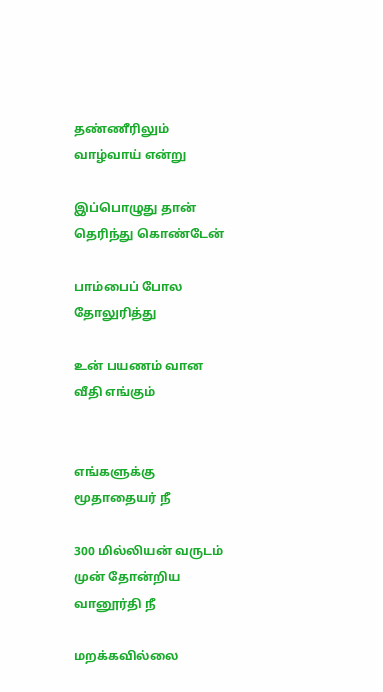தண்ணீரிலும் வாழ்வாய் என்று

இப்பொழுது தான் தெரிந்து கொண்டேன்

பாம்பைப் போல தோலுரித்து

உன் பயணம் வான வீதி எங்கும்


எங்களுக்கு மூதாதையர் நீ

300 மில்லியன் வருடம் முன் தோன்றிய வானூர்தி நீ

மறக்கவில்லை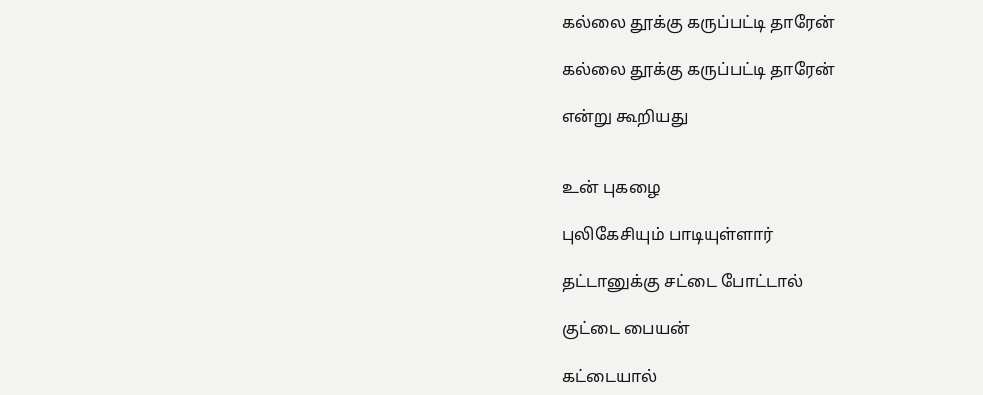கல்லை தூக்கு கருப்பட்டி தாரேன்

கல்லை தூக்கு கருப்பட்டி தாரேன்

என்று கூறியது


உன் புகழை

புலிகேசியும் பாடியுள்ளார்

தட்டானுக்கு சட்டை போட்டால்

குட்டை பையன்

கட்டையால்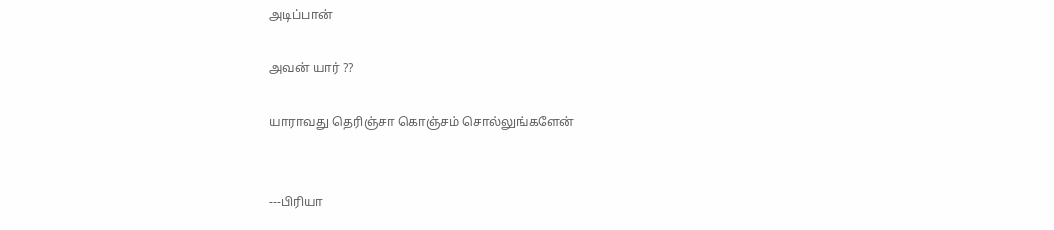அடிப்பான்

அவன் யார் ??

யாராவது தெரிஞ்சா கொஞ்சம் சொல்லுங்களேன்


---பிரியா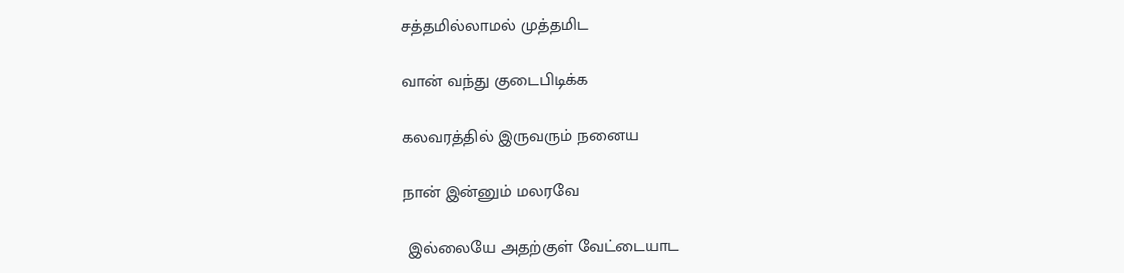சத்தமில்லாமல் முத்தமிட

வான் வந்து குடைபிடிக்க

கலவரத்தில் இருவரும் நனைய

நான் இன்னும் மலரவே

 இல்லையே அதற்குள் வேட்டையாட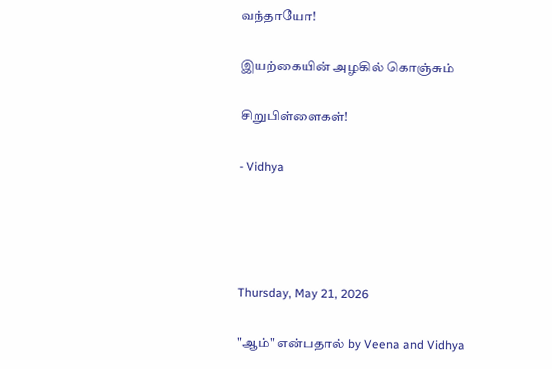வந்தாயோ!

இயற்கையின் அழகில் கொஞ்சும்

சிறுபிள்ளைகள்!

- Vidhya




Thursday, May 21, 2026

"ஆம்" என்பதால் by Veena and Vidhya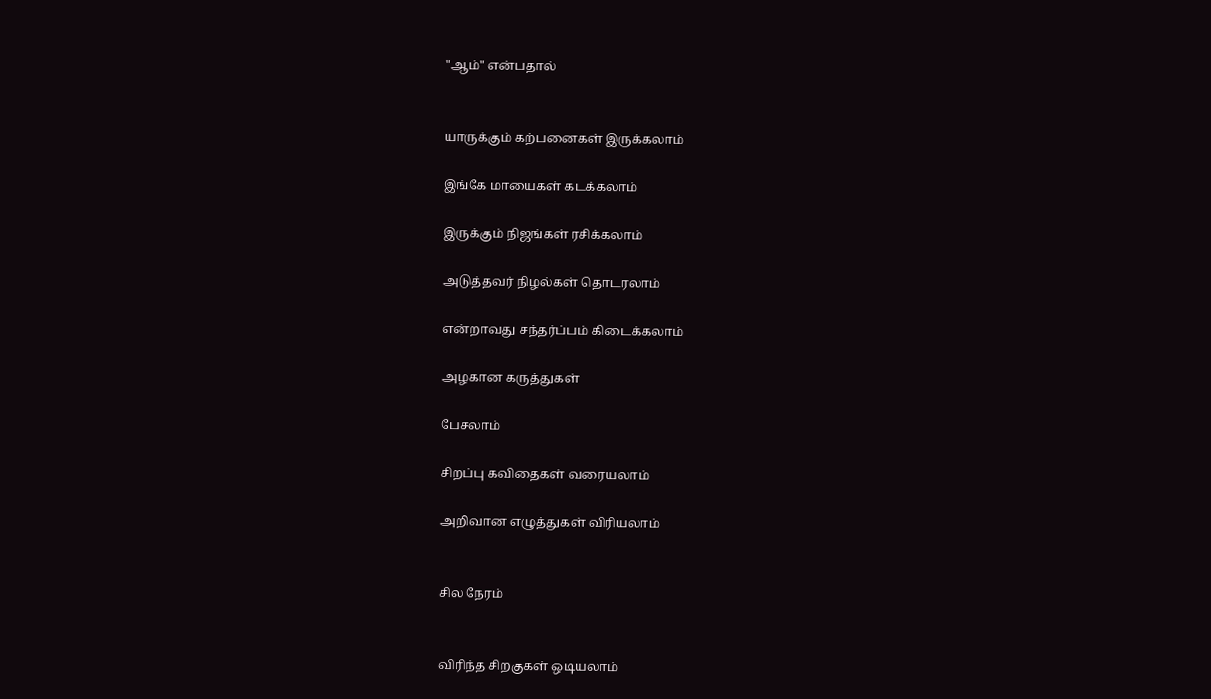"ஆம்" என்பதால்


யாருக்கும் கற்பனைகள் இருக்கலாம்

இங்கே மாயைகள் கடக்கலாம்

இருக்கும் நிஜங்கள் ரசிக்கலாம்

அடுத்தவர் நிழல்கள் தொடரலாம்

என்றாவது சந்தர்ப்பம் கிடைக்கலாம்

அழகான கருத்துகள்

பேசலாம்

சிறப்பு கவிதைகள் வரையலாம்

அறிவான எழுத்துகள் விரியலாம்


சில நேரம்


விரிந்த சிறகுகள் ஒடியலாம்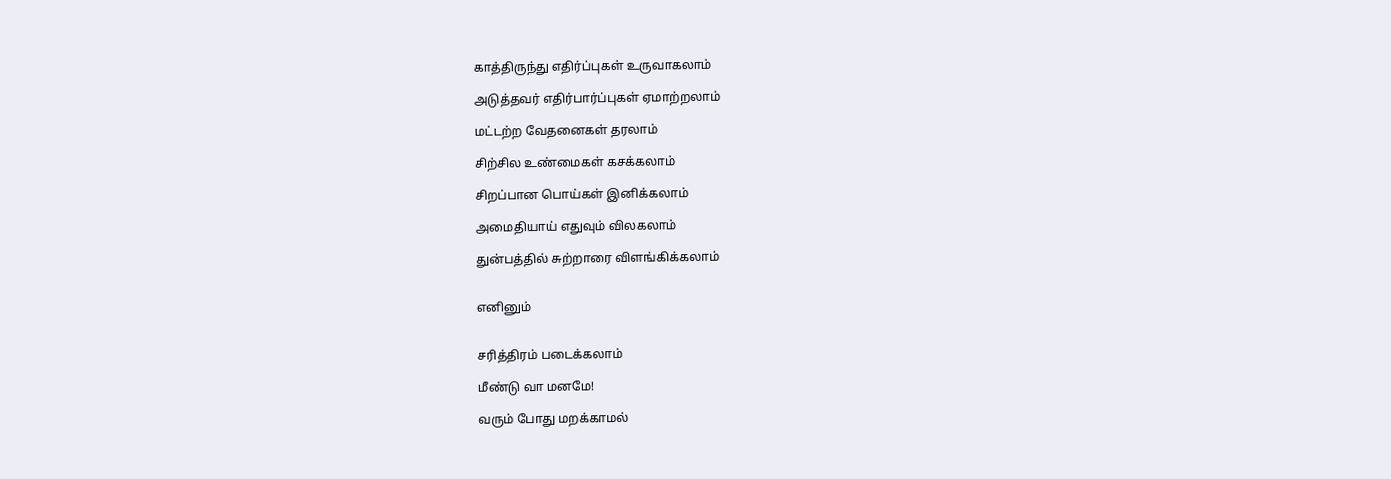காத்திருந்து எதிர்ப்புகள் உருவாகலாம்

அடுத்தவர் எதிர்பார்ப்புகள் ஏமாற்றலாம்

மட்டற்ற வேதனைகள் தரலாம்

சிற்சில உண்மைகள் கசக்கலாம்

சிறப்பான பொய்கள் இனிக்கலாம்

அமைதியாய் எதுவும் விலகலாம்

துன்பத்தில் சுற்றாரை விளங்கிக்கலாம்


எனினும்


சரித்திரம் படைக்கலாம்

மீண்டு வா மனமே!

வரும் போது மறக்காமல்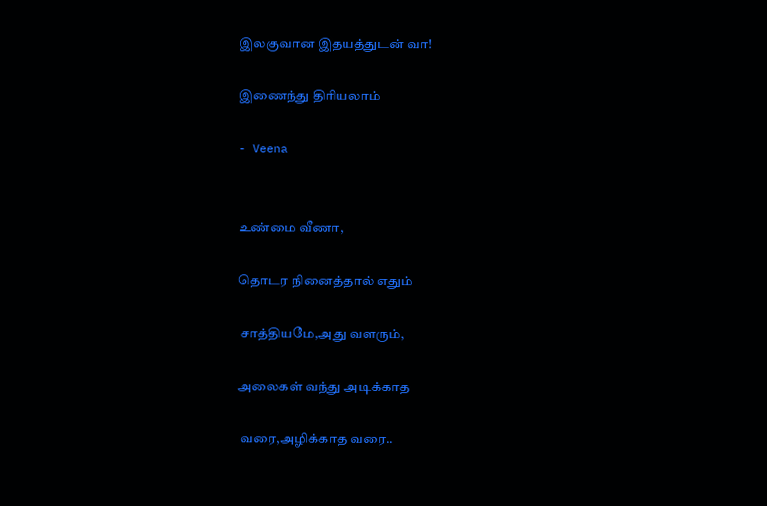இலகுவான இதயத்துடன் வா!

இணைந்து திரியலாம்

- Veena


உண்மை வீணா,

தொடர நினைத்தால் எதும்

 சாத்தியமே,அது வளரும்,

அலைகள் வந்து அடிக்காத

 வரை,அழிக்காத வரை..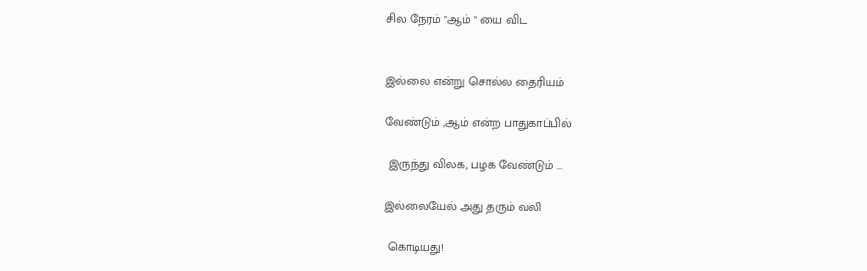சில நேரம் "ஆம் " யை விட


இல்லை என்று சொல்ல தைரியம்

வேண்டும் ,ஆம் என்ற பாதுகாப்பில்

 இருந்து விலக, பழக வேண்டும் ...

இல்லையேல் அது தரும் வலி

 கொடியது!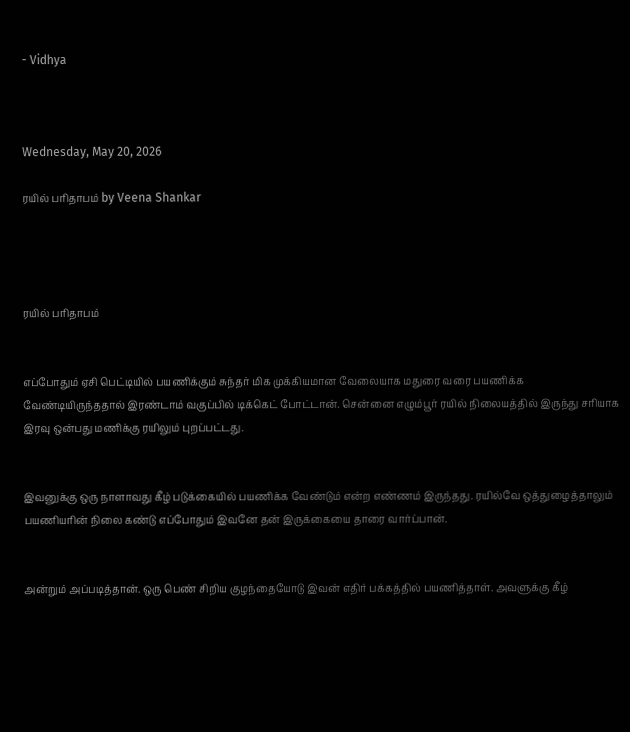- Vidhya



Wednesday, May 20, 2026

ரயில் பரிதாபம் by Veena Shankar




ரயில் பரிதாபம்


எப்போதும் ஏசி பெட்டியில் பயணிக்கும் சுந்தர் மிக முக்கியமான வேலையாக மதுரை வரை பயணிக்க வேண்டியிருந்ததால் இரண்டாம் வகுப்பில் டிக்கெட் போட்டான். சென்னை எழும்பூர் ரயில் நிலையத்தில் இருந்து சரியாக இரவு ஒன்பது மணிக்கு ரயிலும் புறப்பட்டது.


இவனுக்கு ஒரு நாளாவது கீழ் படுக்கையில் பயணிக்க வேண்டும் என்ற எண்ணம் இருந்தது. ரயில்வே ஒத்துழைத்தாலும் பயணியரின் நிலை கண்டு எப்போதும் இவனே தன் இருக்கையை தாரை வார்ப்பான்.


அன்றும் அப்படித்தான். ஒரு பெண் சிறிய குழந்தையோடு இவன் எதிர் பக்கத்தில் பயணித்தாள். அவளுக்கு கீழ்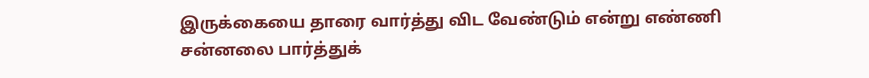இருக்கையை தாரை வார்த்து விட வேண்டும் என்று எண்ணி சன்னலை பார்த்துக்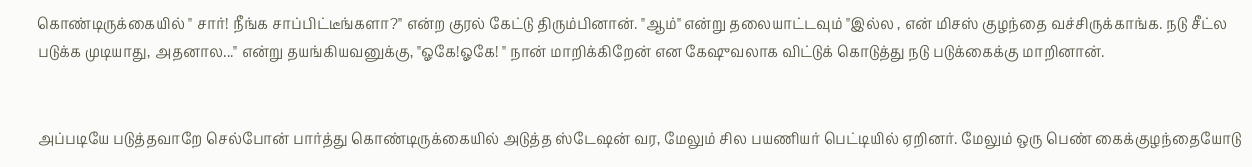கொண்டிருக்கையில் " சார்! நீங்க சாப்பிட்டீங்களா?" என்ற குரல் கேட்டு திரும்பினான். "ஆம்" என்று தலையாட்டவும் "இல்ல , என் மிசஸ் குழந்தை வச்சிருக்காங்க. நடு சீட்ல படுக்க முடியாது, அதனால..." என்று தயங்கியவனுக்கு, "ஓகே!ஓகே! " நான் மாறிக்கிறேன் என கேஷுவலாக விட்டுக் கொடுத்து நடு படுக்கைக்கு மாறினான்.


அப்படியே படுத்தவாறே செல்போன் பார்த்து கொண்டிருக்கையில் அடுத்த ஸ்டேஷன் வர, மேலும் சில பயணியர் பெட்டியில் ஏறினர். மேலும் ஒரு பெண் கைக்குழந்தையோடு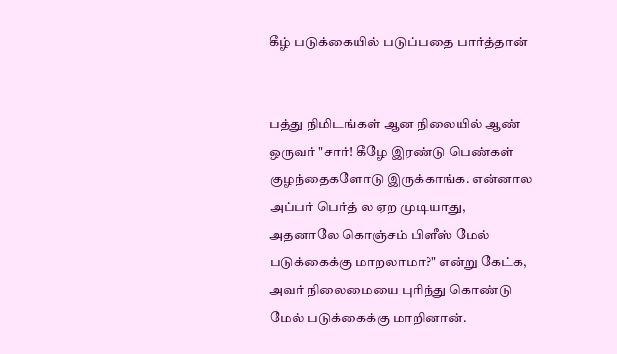கீழ் படுக்கையில் படுப்பதை பார்த்தான்


பத்து நிமிடங்கள் ஆன நிலையில் ஆண் ஒருவர் "சார்! கீழே இரண்டு பெண்கள் குழந்தைகளோடு இருக்காங்க. என்னால அப்பர் பெர்த் ல ஏற முடியாது, அதனாலே கொஞ்சம் பிளீஸ் மேல் படுக்கைக்கு மாறலாமா?" என்று கேட்க, அவர் நிலைமையை புரிந்து கொண்டு மேல் படுக்கைக்கு மாறினான்.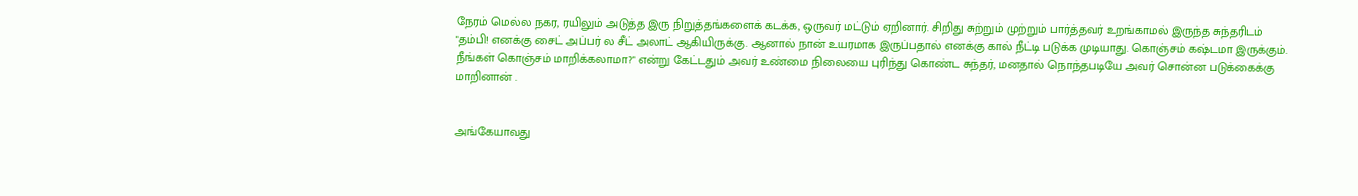நேரம் மெல்ல நகர, ரயிலும் அடுத்த இரு நிறுத்தங்களைக் கடக்க, ஒருவர் மட்டும் ஏறினார். சிறிது சுற்றும் முற்றும் பார்த்தவர் உறங்காமல் இருந்த சுந்தரிடம் "தம்பி! எனக்கு சைட் அப்பர் ல சீட் அலாட் ஆகியிருக்கு. ஆனால் நான் உயரமாக இருப்பதால் எனக்கு கால் நீட்டி படுக்க முடியாது. கொஞ்சம் கஷ்டமா இருக்கும். நீங்கள் கொஞ்சம் மாறிக்கலாமா?" என்று கேட்டதும் அவர் உண்மை நிலையை புரிந்து கொண்ட சுந்தர், மனதால் நொந்தபடியே அவர் சொன்ன படுக்கைக்கு மாறினான் .


அங்கேயாவது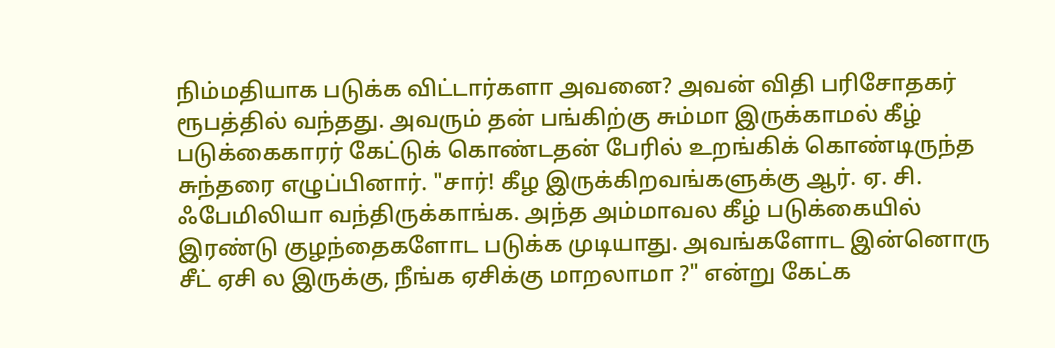நிம்மதியாக படுக்க விட்டார்களா அவனை? அவன் விதி பரிசோதகர் ரூபத்தில் வந்தது. அவரும் தன் பங்கிற்கு சும்மா இருக்காமல் கீழ் படுக்கைகாரர் கேட்டுக் கொண்டதன் பேரில் உறங்கிக் கொண்டிருந்த சுந்தரை எழுப்பினார். "சார்! கீழ இருக்கிறவங்களுக்கு ஆர். ஏ. சி. ஃபேமிலியா வந்திருக்காங்க. அந்த அம்மாவல கீழ் படுக்கையில் இரண்டு குழந்தைகளோட படுக்க முடியாது. அவங்களோட இன்னொரு சீட் ஏசி ல இருக்கு, நீங்க ஏசிக்கு மாறலாமா ?" என்று கேட்க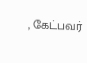, கேட்பவர்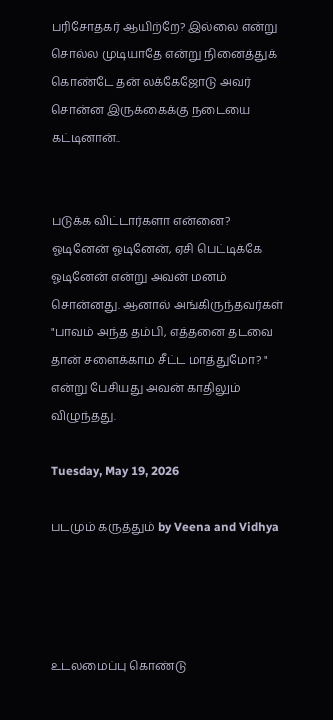பரிசோதகர் ஆயிற்றே? இல்லை என்று சொல்ல முடியாதே என்று நினைத்துக் கொண்டே தன் லக்கேஜோடு அவர் சொன்ன இருக்கைக்கு நடையை கட்டினான்..


படுக்க விட்டார்களா என்னை? ஓடினேன் ஓடினேன், ஏசி பெட்டிக்கே ஓடினேன் என்று அவன் மனம் சொன்னது. ஆனால் அங்கிருந்தவர்கள் "பாவம் அந்த தம்பி, எத்தனை தடவை தான் சளைக்காம சீட்ட மாத்துமோ? " என்று பேசியது அவன் காதிலும் விழுந்தது.

Tuesday, May 19, 2026

படமும் கருத்தும் by Veena and Vidhya




உடலமைப்பு கொண்டு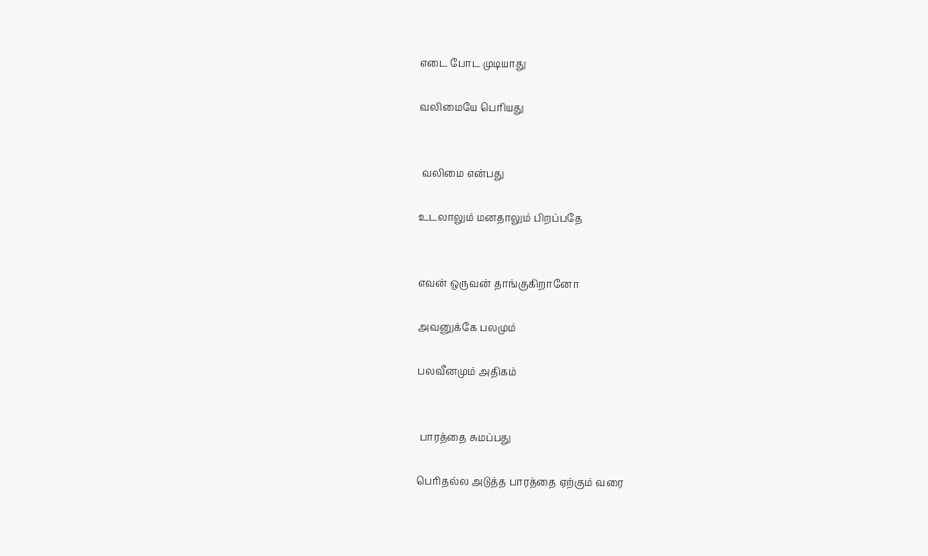எடை போட முடியாது

வலிமையே பெரியது


 வலிமை என்பது

உடலாலும் மனதாலும் பிறப்பதே


எவன் ஒருவன் தாங்குகிறானோ

அவனுக்கே பலமும்

பலவீனமும் அதிகம்


 பாரத்தை சுமப்பது

பெரிதல்ல அடுத்த பாரத்தை ஏற்கும் வரை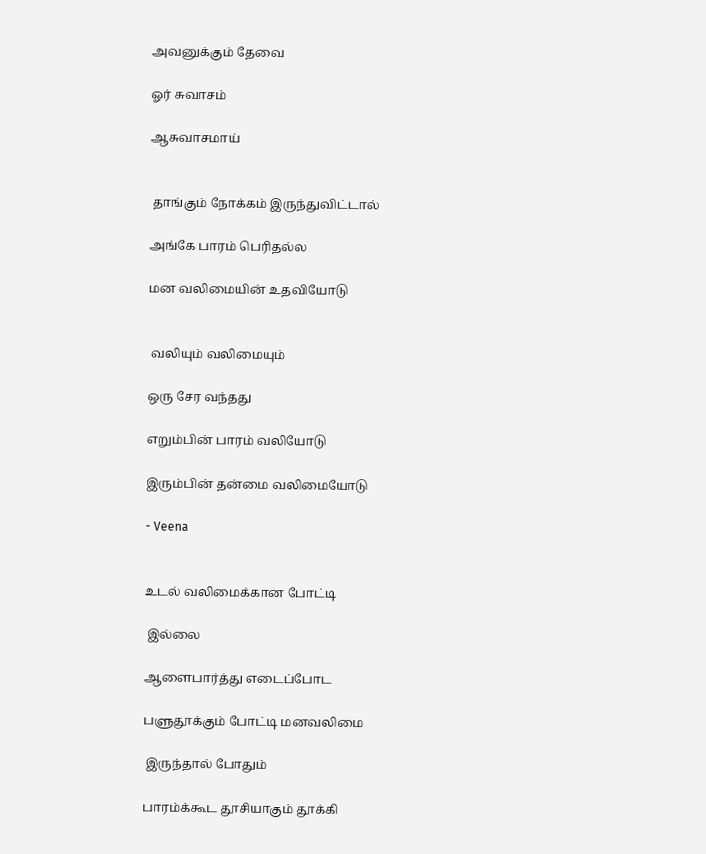அவனுக்கும் தேவை

ஓர் சுவாசம்

ஆசுவாசமாய்


 தாங்கும் நோக்கம் இருந்துவிட்டால்

அங்கே பாரம் பெரிதல்ல

மன வலிமையின் உதவியோடு


 வலியும் வலிமையும்

ஒரு சேர வந்தது

எறும்பின் பாரம் வலியோடு

இரும்பின் தன்மை வலிமையோடு

- Veena


உடல் வலிமைக்கான போட்டி

 இல்லை

ஆளைபார்த்து எடைப்போட

பளுதூக்கும் போட்டி மனவலிமை

 இருந்தால் போதும்

பாரம்க்கூட தூசியாகும் தூக்கி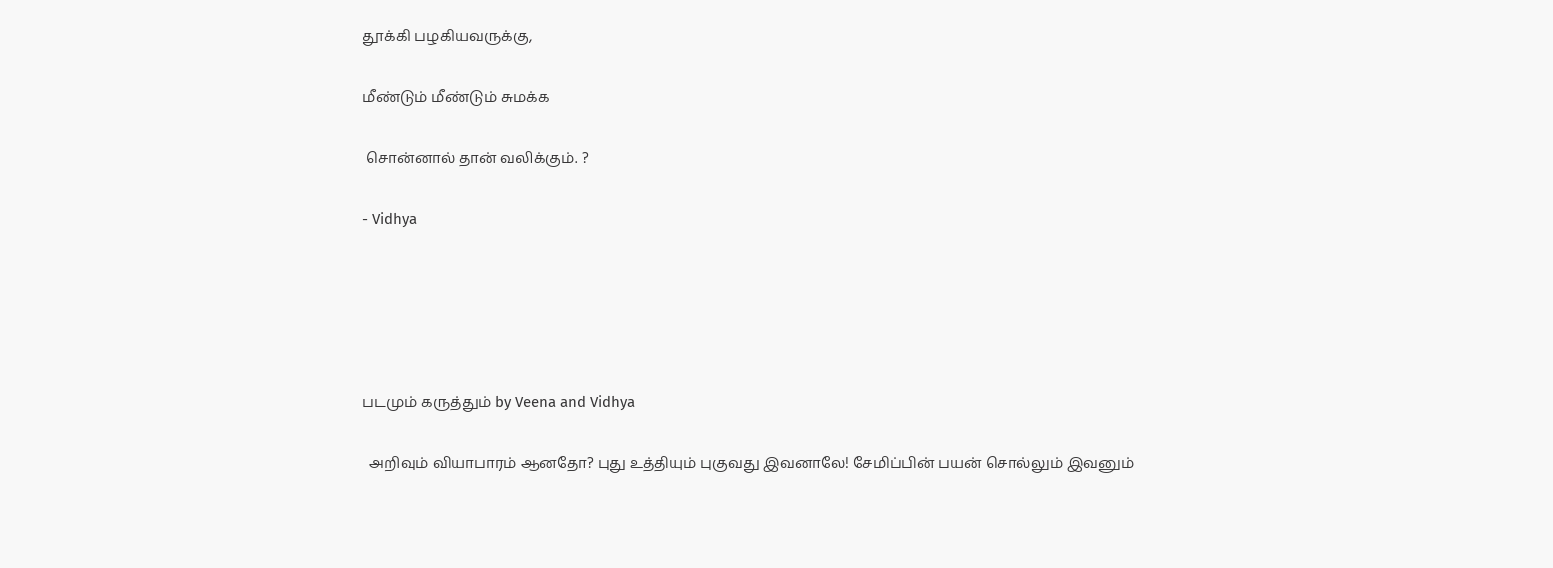தூக்கி பழகியவருக்கு,

மீண்டும் மீண்டும் சுமக்க

 சொன்னால் தான் வலிக்கும். ?

- Vidhya





படமும் கருத்தும் by Veena and Vidhya

  அறிவும் வியாபாரம் ஆனதோ? புது உத்தியும் புகுவது இவனாலே! சேமிப்பின் பயன் சொல்லும் இவனும்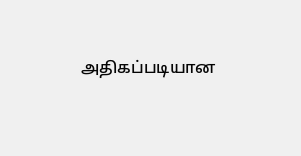அதிகப்படியான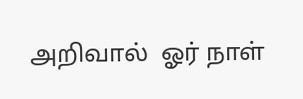அறிவால்  ஓர் நாள்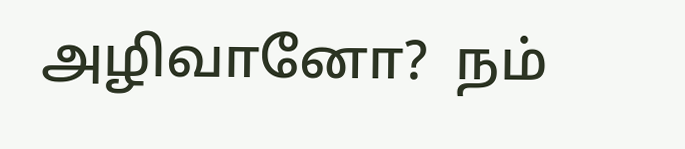அழிவானோ?  நம்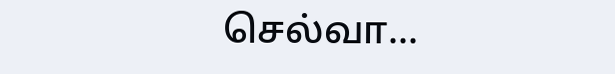செல்வா...